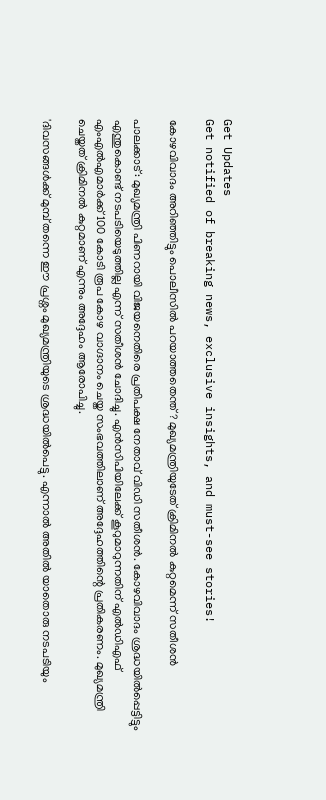Get Updates
Get notified of breaking news, exclusive insights, and must-see stories!

കോഴവിവാദം അറിഞ്ഞിട്ടും പൊലീസില്‍ പറയാത്തതെന്ത്? മുഖ്യമന്ത്രിയുടേത് ക്രിമിനല്‍ കുറ്റമെന്ന് സതീശന്‍

പാലക്കാട്: മുഖ്യമന്ത്രി പിണറായി വിജയനെതിരെ പ്രതിപക്ഷ നേതാവ് വിഡി സതീശന്‍. കോഴവിവാദം ശ്രദ്ധയില്‍പ്പെട്ടിട്ടും എന്തുകൊണ്ട് നടപടിയെടുത്തില്ല എന്ന് സതീശന്‍ ചോദിച്ചു. എന്‍സിപിയിലേക്ക് കൂറുമാറുന്നതിന് എല്‍ഡിഎഫ് എംഎല്‍എമാര്‍ക്ക് 100 കോടി രൂപ കോഴ വാഗ്ദാനം ചെയ്ത സംഭവത്തിലാണ് അദ്ദേഹത്തിന്റെ പ്രതികരണം. മുഖ്യമന്ത്രി ചെയ്തത് ക്രിമിനല്‍ കുറ്റമാണ് എന്നും അദ്ദേഹം ആരോപിച്ചു.

'ദിവസങ്ങള്‍ക്ക് മുമ്പ് തന്നെ ഈ പ്രശ്നം മുഖ്യമന്ത്രിയുടെ ശ്രദ്ധയില്‍പെട്ടു. എന്നാല്‍ അതില്‍ യാതൊരു നടപടിയും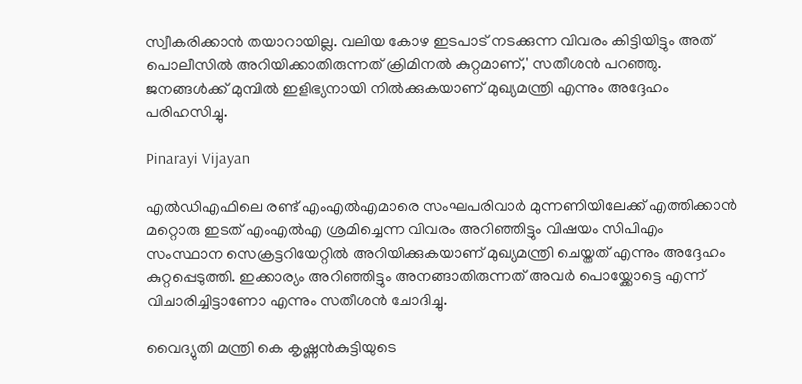സ്വീകരിക്കാന്‍ തയാറായില്ല. വലിയ കോഴ ഇടപാട് നടക്കുന്ന വിവരം കിട്ടിയിട്ടും അത് പൊലീസില്‍ അറിയിക്കാതിരുന്നത് ക്രിമിനല്‍ കുറ്റമാണ്,' സതീശന്‍ പറഞ്ഞു. ജനങ്ങള്‍ക്ക് മുമ്പില്‍ ഇളിഭ്യനായി നില്‍ക്കുകയാണ് മുഖ്യമന്ത്രി എന്നും അദ്ദേഹം പരിഹസിച്ചു.

Pinarayi Vijayan

എല്‍ഡിഎഫിലെ രണ്ട് എംഎല്‍എമാരെ സംഘപരിവാര്‍ മുന്നണിയിലേക്ക് എത്തിക്കാന്‍ മറ്റൊരു ഇടത് എംഎല്‍എ ശ്രമിച്ചെന്ന വിവരം അറിഞ്ഞിട്ടും വിഷയം സിപിഎം സംസ്ഥാന സെക്രട്ടറിയേറ്റില്‍ അറിയിക്കുകയാണ് മുഖ്യമന്ത്രി ചെയ്തത് എന്നും അദ്ദേഹം കുറ്റപ്പെടുത്തി. ഇക്കാര്യം അറിഞ്ഞിട്ടും അനങ്ങാതിരുന്നത് അവര്‍ പൊയ്ക്കോട്ടെ എന്ന് വിചാരിച്ചിട്ടാണോ എന്നും സതീശന്‍ ചോദിച്ചു.

വൈദ്യുതി മന്ത്രി കെ കൃഷ്ണന്‍കുട്ടിയുടെ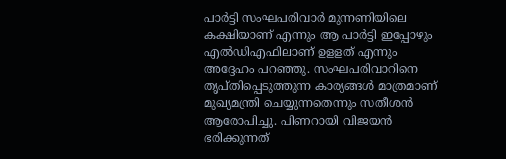പാര്‍ട്ടി സംഘപരിവാര്‍ മുന്നണിയിലെ കക്ഷിയാണ് എന്നും ആ പാര്‍ട്ടി ഇപ്പോഴും എല്‍ഡിഎഫിലാണ് ഉളളത് എന്നും അദ്ദേഹം പറഞ്ഞു. സംഘപരിവാറിനെ തൃപ്തിപ്പെടുത്തുന്ന കാര്യങ്ങള്‍ മാത്രമാണ് മുഖ്യമന്ത്രി ചെയ്യുന്നതെന്നും സതീശന്‍ ആരോപിച്ചു. പിണറായി വിജയന്‍ ഭരിക്കുന്നത്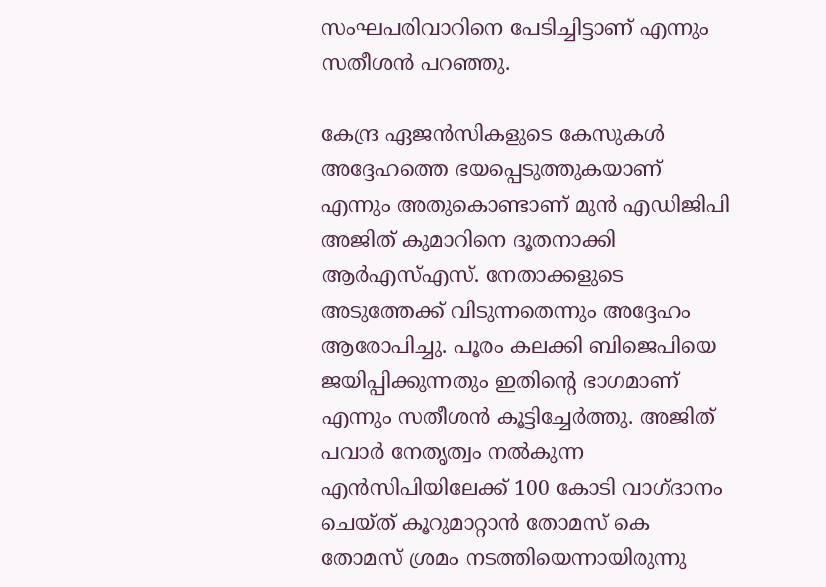സംഘപരിവാറിനെ പേടിച്ചിട്ടാണ് എന്നും സതീശന്‍ പറഞ്ഞു.

കേന്ദ്ര ഏജന്‍സികളുടെ കേസുകള്‍ അദ്ദേഹത്തെ ഭയപ്പെടുത്തുകയാണ് എന്നും അതുകൊണ്ടാണ് മുന്‍ എഡിജിപി അജിത് കുമാറിനെ ദൂതനാക്കി ആര്‍എസ്എസ്. നേതാക്കളുടെ അടുത്തേക്ക് വിടുന്നതെന്നും അദ്ദേഹം ആരോപിച്ചു. പൂരം കലക്കി ബിജെപിയെ ജയിപ്പിക്കുന്നതും ഇതിന്റെ ഭാഗമാണ് എന്നും സതീശന്‍ കൂട്ടിച്ചേര്‍ത്തു. അജിത് പവാര്‍ നേതൃത്വം നല്‍കുന്ന എന്‍സിപിയിലേക്ക് 100 കോടി വാഗ്ദാനം ചെയ്ത് കൂറുമാറ്റാന്‍ തോമസ് കെ തോമസ് ശ്രമം നടത്തിയെന്നായിരുന്നു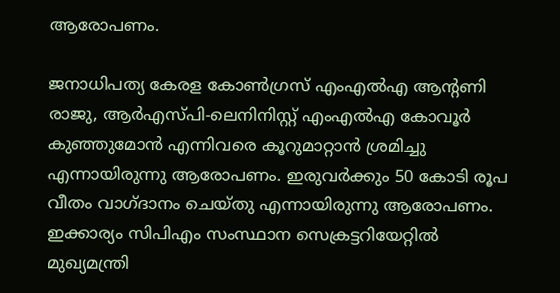ആരോപണം.

ജനാധിപത്യ കേരള കോണ്‍ഗ്രസ് എംഎല്‍എ ആന്റണി രാജു, ആര്‍എസ്പി-ലെനിനിസ്റ്റ് എംഎല്‍എ കോവൂര്‍ കുഞ്ഞുമോന്‍ എന്നിവരെ കൂറുമാറ്റാന്‍ ശ്രമിച്ചു എന്നായിരുന്നു ആരോപണം. ഇരുവര്‍ക്കും 50 കോടി രൂപ വീതം വാഗ്ദാനം ചെയ്തു എന്നായിരുന്നു ആരോപണം. ഇക്കാര്യം സിപിഎം സംസ്ഥാന സെക്രട്ടറിയേറ്റില്‍ മുഖ്യമന്ത്രി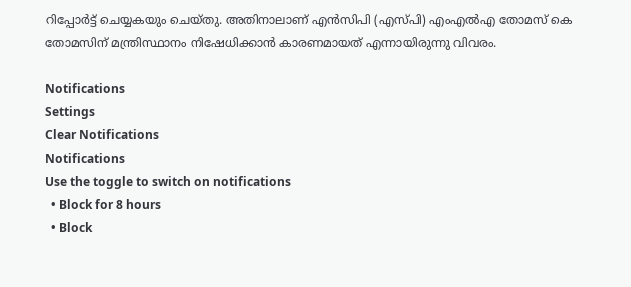റിപ്പോര്‍ട്ട് ചെയ്യകയും ചെയ്തു. അതിനാലാണ് എന്‍സിപി (എസ്പി) എംഎല്‍എ തോമസ് കെ തോമസിന് മന്ത്രിസ്ഥാനം നിഷേധിക്കാന്‍ കാരണമായത് എന്നായിരുന്നു വിവരം.

Notifications
Settings
Clear Notifications
Notifications
Use the toggle to switch on notifications
  • Block for 8 hours
  • Block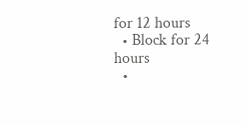for 12 hours
  • Block for 24 hours
  •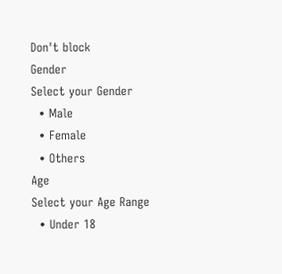Don't block
Gender
Select your Gender
  • Male
  • Female
  • Others
Age
Select your Age Range
  • Under 18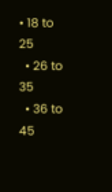• 18 to 25
  • 26 to 35
  • 36 to 45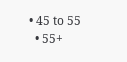• 45 to 55
  • 55+